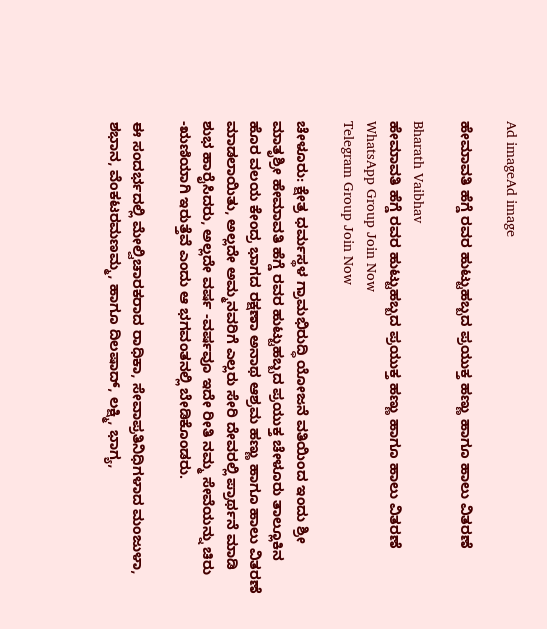Ad imageAd image

ಹೇಮಾವತಿ ಹೆಗ್ಡೆ ರವರ ಹುಟ್ಟುಹಬ್ಬದ ಪ್ರಯುಕ್ತ ಹಣ್ಣು ಹಾಗೂ ಹಾಲು ವಿತರಣೆ

Bharath Vaibhav
ಹೇಮಾವತಿ ಹೆಗ್ಡೆ ರವರ ಹುಟ್ಟುಹಬ್ಬದ ಪ್ರಯುಕ್ತ ಹಣ್ಣು ಹಾಗೂ ಹಾಲು ವಿತರಣೆ
WhatsApp Group Join Now
Telegram Group Join Now

ಚೇಳೂರು: ಕ್ಷೇತ್ರ ಧರ್ಮಸ್ಥಳ ಗ್ರಾಮಭಿರುದ್ಧಿ ಯೋಜನೆ ವತಿಯಿಂದ ಇಂದು ಶ್ರೀ ಮಾತೃಶ್ರೀ ಹೇಮಾವತಿ ಹೆಗ್ಡೆ ರವರ ಹುಟ್ಟುಹಬ್ಬದ ಪ್ರಯುಕ್ತ ಚೇಳೂರು ತಾಲ್ಲೂಕಿನ ಹೊರ ವಲಯ ಕೇಂದ್ರ ಭಾಗದ ರಕ್ಷಣಾ ಅನಾಥ ಆಶ್ರಮ ಹಣ್ಣು ಹಾಗೂ ಹಾಲು ವಿತರಣೆ ಮಾಡಲಾಯಿತು, ಅಲ್ಲದೇ ಅಮ್ಮನವರಿಗೆ ಎಲ್ಲರು ಸೇರಿ ದೇವರಲ್ಲಿ ಪ್ರಾರ್ಥನೆ ಮಾಡಿ ಶುಭ ಹಾರೈಸಿದರು, ಅಲ್ಲದೇ ವರ್ಷ -ವರ್ಷವೂ ಇದೇ ರೀತಿ ನಮ್ಮ ಸೇವೆಯನ್ನು ಚಿರು -ಋಣಿಯಾಗಿ ಇರುತ್ತೆವೆ ಎಂದು ಆ ಭಗವಂತನಲ್ಲಿ ಬೇಡಿಕೊಂಡರು.

ಈ ಸಂದರ್ಭದಲ್ಲಿ ಮೇಲ್ವಿಚಾರಕರಾದ ರಾಧಿಕಾ, ಸೇವಾಪ್ರತಿನಿಧಿಗಳಾದ ಮಂಜುಳಾ, ಶಭಾನ, ವೆಂಕಟರಮಣಮ್ಮ, ಹಾಗೂ ದಿಲಷಾದ್, ಲಕ್ಷ್ಮಿ, ಭಾಗ್ಯ,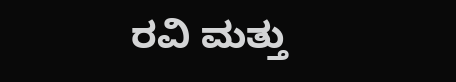ರವಿ ಮತ್ತು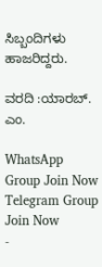ಸಿಬ್ಬಂದಿಗಳು ಹಾಜರಿದ್ದರು.

ವರದಿ :ಯಾರಬ್. ಎಂ.

WhatsApp Group Join Now
Telegram Group Join Now
-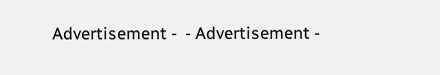Advertisement -  - Advertisement -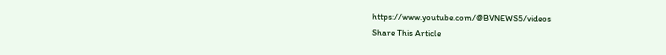https://www.youtube.com/@BVNEWS5/videos
Share This Article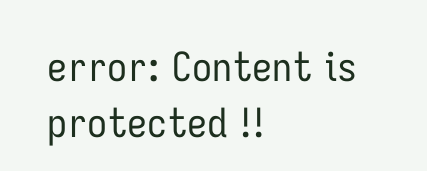error: Content is protected !!